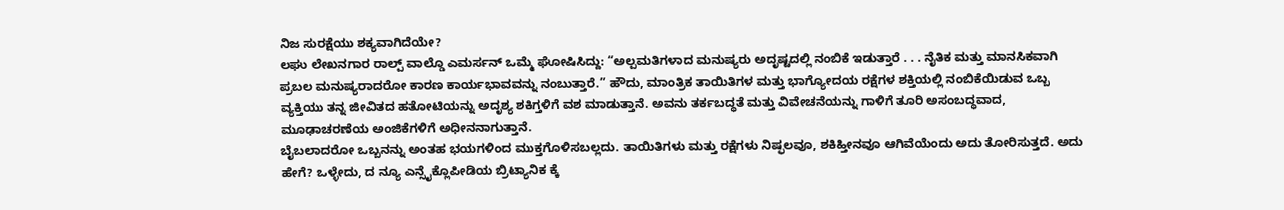ನಿಜ ಸುರಕ್ಷೆಯು ಶಕ್ಯವಾಗಿದೆಯೇ?
ಲಘು ಲೇಖನಗಾರ ರಾಲ್ಪ್ ವಾಲ್ಡೊ ಎಮರ್ಸನ್ ಒಮ್ಮೆ ಘೋಷಿಸಿದ್ದು: “ಅಲ್ಪಮತಿಗಳಾದ ಮನುಷ್ಯರು ಅದೃಷ್ಟದಲ್ಲಿ ನಂಬಿಕೆ ಇಡುತ್ತಾರೆ . . . ನೈತಿಕ ಮತ್ತು ಮಾನಸಿಕವಾಗಿ ಪ್ರಬಲ ಮನುಷ್ಯರಾದರೋ ಕಾರಣ ಕಾರ್ಯಭಾವವನ್ನು ನಂಬುತ್ತಾರೆ.” ಹೌದು, ಮಾಂತ್ರಿಕ ತಾಯಿತಿಗಳ ಮತ್ತು ಭಾಗ್ಯೋದಯ ರಕ್ಷೆಗಳ ಶಕ್ತಿಯಲ್ಲಿ ನಂಬಿಕೆಯಿಡುವ ಒಬ್ಬ ವ್ಯಕ್ತಿಯು ತನ್ನ ಜೀವಿತದ ಹತೋಟಿಯನ್ನು ಅದೃಶ್ಯ ಶಕಿಗ್ತಳಿಗೆ ವಶ ಮಾಡುತ್ತಾನೆ. ಅವನು ತರ್ಕಬದ್ಧತೆ ಮತ್ತು ವಿವೇಚನೆಯನ್ನು ಗಾಳಿಗೆ ತೂರಿ ಅಸಂಬದ್ಧವಾದ, ಮೂಢಾಚರಣೆಯ ಅಂಜಿಕೆಗಳಿಗೆ ಅಧೀನನಾಗುತ್ತಾನೆ.
ಬೈಬಲಾದರೋ ಒಬ್ಬನನ್ನು ಅಂತಹ ಭಯಗಳಿಂದ ಮುಕ್ತಗೊಳಿಸಬಲ್ಲದು. ತಾಯಿತಿಗಳು ಮತ್ತು ರಕ್ಷೆಗಳು ನಿಷ್ಫಲವೂ, ಶಕಿಹ್ತೀನವೂ ಆಗಿವೆಯೆಂದು ಅದು ತೋರಿಸುತ್ತದೆ. ಅದು ಹೇಗೆ? ಒಳ್ಳೇದು, ದ ನ್ಯೂ ಎನ್ಸೈಕ್ಲೊಪೀಡಿಯ ಬ್ರಿಟ್ಯಾನಿಕ ಕ್ಕೆ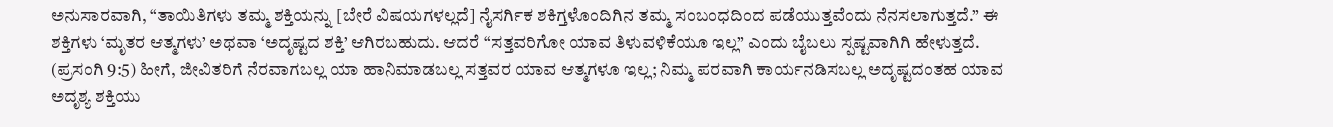ಅನುಸಾರವಾಗಿ, “ತಾಯಿತಿಗಳು ತಮ್ಮ ಶಕ್ತಿಯನ್ನು [ಬೇರೆ ವಿಷಯಗಳಲ್ಲದೆ] ನೈಸರ್ಗಿಕ ಶಕಿಗ್ತಳೊಂದಿಗಿನ ತಮ್ಮ ಸಂಬಂಧದಿಂದ ಪಡೆಯುತ್ತವೆಂದು ನೆನಸಲಾಗುತ್ತದೆ.” ಈ ಶಕ್ತಿಗಳು ‘ಮೃತರ ಆತ್ಮಗಳು’ ಅಥವಾ ‘ಅದೃಷ್ಟದ ಶಕ್ತಿ’ ಆಗಿರಬಹುದು. ಆದರೆ “ಸತ್ತವರಿಗೋ ಯಾವ ತಿಳುವಳಿಕೆಯೂ ಇಲ್ಲ” ಎಂದು ಬೈಬಲು ಸ್ಪಷ್ಟವಾಗಿಗಿ ಹೇಳುತ್ತದೆ. (ಪ್ರಸಂಗಿ 9:5) ಹೀಗೆ, ಜೀವಿತರಿಗೆ ನೆರವಾಗಬಲ್ಲ ಯಾ ಹಾನಿಮಾಡಬಲ್ಲ ಸತ್ತವರ ಯಾವ ಆತ್ಮಗಳೂ ಇಲ್ಲ; ನಿಮ್ಮ ಪರವಾಗಿ ಕಾರ್ಯನಡಿಸಬಲ್ಲ ಅದೃಷ್ಟದಂತಹ ಯಾವ ಅದೃಶ್ಯ ಶಕ್ತಿಯು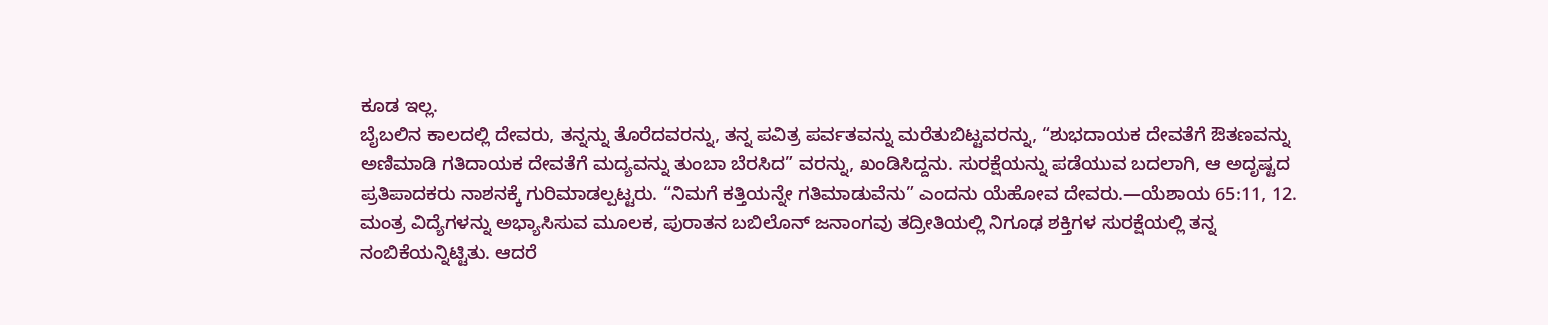ಕೂಡ ಇಲ್ಲ.
ಬೈಬಲಿನ ಕಾಲದಲ್ಲಿ ದೇವರು, ತನ್ನನ್ನು ತೊರೆದವರನ್ನು, ತನ್ನ ಪವಿತ್ರ ಪರ್ವತವನ್ನು ಮರೆತುಬಿಟ್ಟವರನ್ನು, “ಶುಭದಾಯಕ ದೇವತೆಗೆ ಔತಣವನ್ನು ಅಣಿಮಾಡಿ ಗತಿದಾಯಕ ದೇವತೆಗೆ ಮದ್ಯವನ್ನು ತುಂಬಾ ಬೆರಸಿದ” ವರನ್ನು, ಖಂಡಿಸಿದ್ದನು. ಸುರಕ್ಷೆಯನ್ನು ಪಡೆಯುವ ಬದಲಾಗಿ, ಆ ಅದೃಷ್ಟದ ಪ್ರತಿಪಾದಕರು ನಾಶನಕ್ಕೆ ಗುರಿಮಾಡಲ್ಪಟ್ಟರು. “ನಿಮಗೆ ಕತ್ತಿಯನ್ನೇ ಗತಿಮಾಡುವೆನು” ಎಂದನು ಯೆಹೋವ ದೇವರು.—ಯೆಶಾಯ 65:11, 12.
ಮಂತ್ರ ವಿದ್ಯೆಗಳನ್ನು ಅಭ್ಯಾಸಿಸುವ ಮೂಲಕ, ಪುರಾತನ ಬಬಿಲೊನ್ ಜನಾಂಗವು ತದ್ರೀತಿಯಲ್ಲಿ ನಿಗೂಢ ಶಕ್ತಿಗಳ ಸುರಕ್ಷೆಯಲ್ಲಿ ತನ್ನ ನಂಬಿಕೆಯನ್ನಿಟ್ಟಿತು. ಆದರೆ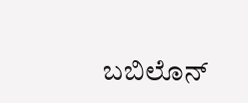ಬಬಿಲೊನ್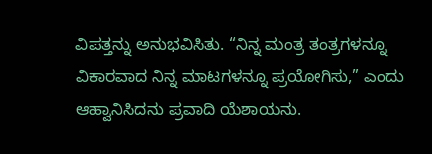ವಿಪತ್ತನ್ನು ಅನುಭವಿಸಿತು. “ನಿನ್ನ ಮಂತ್ರ ತಂತ್ರಗಳನ್ನೂ ವಿಕಾರವಾದ ನಿನ್ನ ಮಾಟಗಳನ್ನೂ ಪ್ರಯೋಗಿಸು,” ಎಂದು ಆಹ್ವಾನಿಸಿದನು ಪ್ರವಾದಿ ಯೆಶಾಯನು.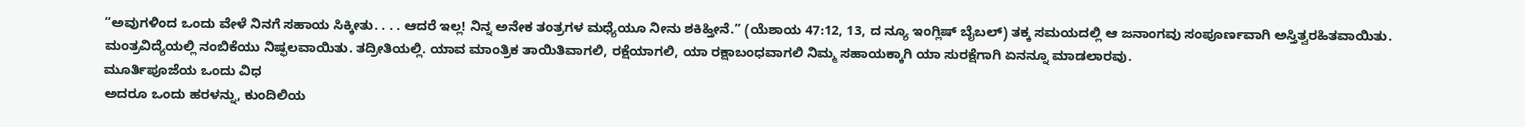“ಅವುಗಳಿಂದ ಒಂದು ವೇಳೆ ನಿನಗೆ ಸಹಾಯ ಸಿಕ್ಕೀತು. . . . ಆದರೆ ಇಲ್ಲ! ನಿನ್ನ ಅನೇಕ ತಂತ್ರಗಳ ಮಧ್ಯೆಯೂ ನೀನು ಶಕಿಹ್ತೀನೆ.” (ಯೆಶಾಯ 47:12, 13, ದ ನ್ಯೂ ಇಂಗ್ಲಿಷ್ ಬೈಬಲ್) ತಕ್ಕ ಸಮಯದಲ್ಲಿ ಆ ಜನಾಂಗವು ಸಂಪೂರ್ಣವಾಗಿ ಅಸ್ತಿತ್ವರಹಿತವಾಯಿತು. ಮಂತ್ರವಿದ್ಯೆಯಲ್ಲಿ ನಂಬಿಕೆಯು ನಿಷ್ಫಲವಾಯಿತು. ತದ್ರೀತಿಯಲ್ಲಿ. ಯಾವ ಮಾಂತ್ರಿಕ ತಾಯಿತಿವಾಗಲಿ, ರಕ್ಷೆಯಾಗಲಿ, ಯಾ ರಕ್ಷಾಬಂಧವಾಗಲಿ ನಿಮ್ಮ ಸಹಾಯಕ್ಕಾಗಿ ಯಾ ಸುರಕ್ಷೆಗಾಗಿ ಏನನ್ನೂ ಮಾಡಲಾರವು.
ಮೂರ್ತಿಪೂಜೆಯ ಒಂದು ವಿಧ
ಅದರೂ ಒಂದು ಹರಳನ್ನು, ಕುಂದಿಲಿಯ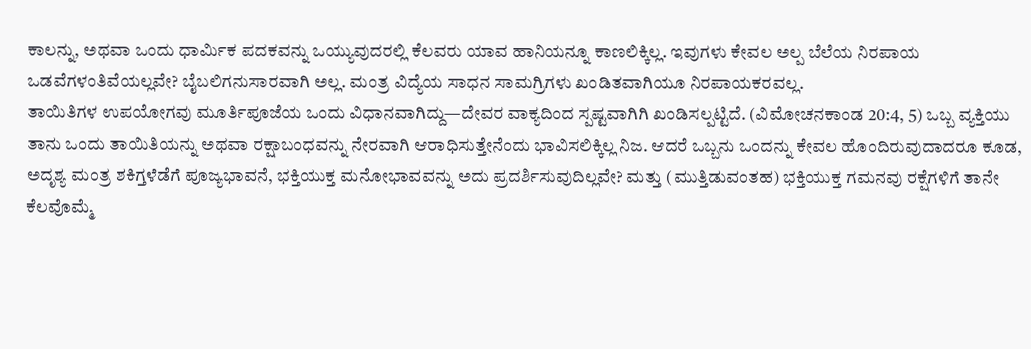ಕಾಲನ್ನು, ಅಥವಾ ಒಂದು ಧಾರ್ಮಿಕ ಪದಕವನ್ನು ಒಯ್ಯುವುದರಲ್ಲಿ ಕೆಲವರು ಯಾವ ಹಾನಿಯನ್ನೂ ಕಾಣಲಿಕ್ಕಿಲ್ಲ. ಇವುಗಳು ಕೇವಲ ಅಲ್ಪ ಬೆಲೆಯ ನಿರಪಾಯ ಒಡವೆಗಳಂತಿವೆಯಲ್ಲವೇ? ಬೈಬಲಿಗನುಸಾರವಾಗಿ ಅಲ್ಲ. ಮಂತ್ರ ವಿದ್ಯೆಯ ಸಾಧನ ಸಾಮಗ್ರಿಗಳು ಖಂಡಿತವಾಗಿಯೂ ನಿರಪಾಯಕರವಲ್ಲ.
ತಾಯಿತಿಗಳ ಉಪಯೋಗವು ಮೂರ್ತಿಪೂಜೆಯ ಒಂದು ವಿಧಾನವಾಗಿದ್ದು—ದೇವರ ವಾಕ್ಯದಿಂದ ಸ್ಪಷ್ಟವಾಗಿಗಿ ಖಂಡಿಸಲ್ಪಟ್ಟಿದೆ. (ವಿಮೋಚನಕಾಂಡ 20:4, 5) ಒಬ್ಬ ವ್ಯಕ್ತಿಯು ತಾನು ಒಂದು ತಾಯಿತಿಯನ್ನು ಅಥವಾ ರಕ್ಷಾಬಂಧವನ್ನು ನೇರವಾಗಿ ಆರಾಧಿಸುತ್ತೇನೆಂದು ಭಾವಿಸಲಿಕ್ಕಿಲ್ಲ ನಿಜ. ಆದರೆ ಒಬ್ಬನು ಒಂದನ್ನು ಕೇವಲ ಹೊಂದಿರುವುದಾದರೂ ಕೂಡ, ಅದೃಶ್ಯ ಮಂತ್ರ ಶಕಿಗ್ತಳೆಡೆಗೆ ಪೂಜ್ಯಭಾವನೆ, ಭಕ್ತಿಯುಕ್ತ ಮನೋಭಾವವನ್ನು ಅದು ಪ್ರದರ್ಶಿಸುವುದಿಲ್ಲವೇ? ಮತ್ತು (ಮುತ್ತಿಡುವಂತಹ) ಭಕ್ತಿಯುಕ್ತ ಗಮನವು ರಕ್ಷೆಗಳಿಗೆ ತಾನೇ ಕೆಲವೊಮ್ಮೆ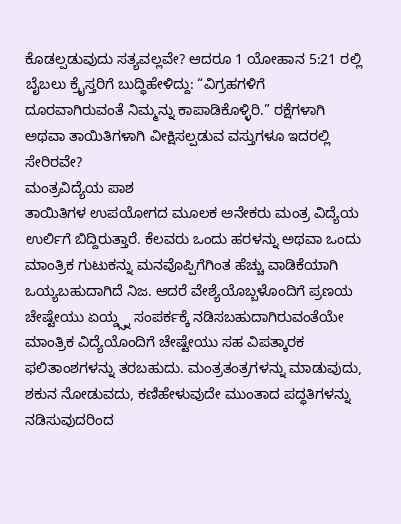ಕೊಡಲ್ಪಡುವುದು ಸತ್ಯವಲ್ಲವೇ? ಆದರೂ 1 ಯೋಹಾನ 5:21 ರಲ್ಲಿ ಬೈಬಲು ಕ್ರೈಸ್ತರಿಗೆ ಬುದ್ಧಿಹೇಳಿದ್ದು: “ವಿಗ್ರಹಗಳಿಗೆ ದೂರವಾಗಿರುವಂತೆ ನಿಮ್ಮನ್ನು ಕಾಪಾಡಿಕೊಳ್ಳಿರಿ.” ರಕ್ಷೆಗಳಾಗಿ ಅಥವಾ ತಾಯಿತಿಗಳಾಗಿ ವೀಕ್ಷಿಸಲ್ಪಡುವ ವಸ್ತುಗಳೂ ಇದರಲ್ಲಿ ಸೇರಿರವೇ?
ಮಂತ್ರವಿದ್ಯೆಯ ಪಾಶ
ತಾಯಿತಿಗಳ ಉಪಯೋಗದ ಮೂಲಕ ಅನೇಕರು ಮಂತ್ರ ವಿದ್ಯೆಯ ಉರ್ಲಿಗೆ ಬಿದ್ದಿರುತ್ತಾರೆ. ಕೆಲವರು ಒಂದು ಹರಳನ್ನು ಅಥವಾ ಒಂದು ಮಾಂತ್ರಿಕ ಗುಟುಕನ್ನು ಮನವೊಪ್ಪಿಗೆಗಿಂತ ಹೆಚ್ಚು ವಾಡಿಕೆಯಾಗಿ ಒಯ್ಯಬಹುದಾಗಿದೆ ನಿಜ. ಆದರೆ ವೇಶ್ಯೆಯೊಬ್ಬಳೊಂದಿಗೆ ಪ್ರಣಯ ಚೇಷ್ಟೇಯು ಏಯ್ಡ್ಸ್ನ ಸಂಪರ್ಕಕ್ಕೆ ನಡಿಸಬಹುದಾಗಿರುವಂತೆಯೇ ಮಾಂತ್ರಿಕ ವಿದ್ಯೆಯೊಂದಿಗೆ ಚೇಷ್ಟೇಯು ಸಹ ವಿಪತ್ಕಾರಕ ಫಲಿತಾಂಶಗಳನ್ನು ತರಬಹುದು. ಮಂತ್ರತಂತ್ರಗಳನ್ನು ಮಾಡುವುದು, ಶಕುನ ನೋಡುವದು, ಕಣಿಹೇಳುವುದೇ ಮುಂತಾದ ಪದ್ಧತಿಗಳನ್ನು ನಡಿಸುವುದರಿಂದ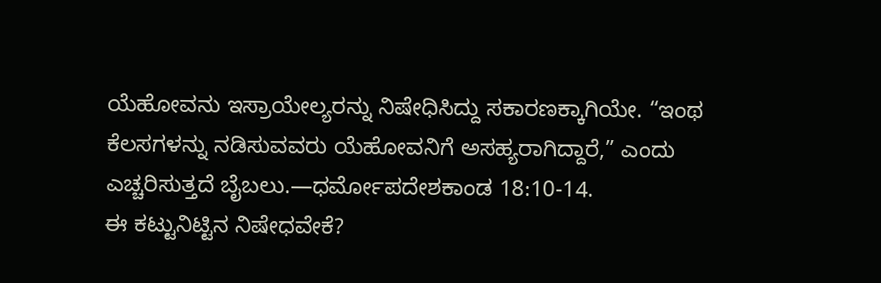ಯೆಹೋವನು ಇಸ್ರಾಯೇಲ್ಯರನ್ನು ನಿಷೇಧಿಸಿದ್ದು ಸಕಾರಣಕ್ಕಾಗಿಯೇ. “ಇಂಥ ಕೆಲಸಗಳನ್ನು ನಡಿಸುವವರು ಯೆಹೋವನಿಗೆ ಅಸಹ್ಯರಾಗಿದ್ದಾರೆ,” ಎಂದು ಎಚ್ಚರಿಸುತ್ತದೆ ಬೈಬಲು.—ಧರ್ಮೋಪದೇಶಕಾಂಡ 18:10-14.
ಈ ಕಟ್ಟುನಿಟ್ಟಿನ ನಿಷೇಧವೇಕೆ?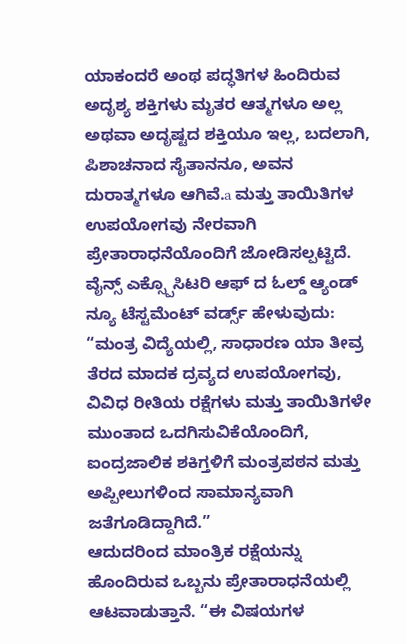ಯಾಕಂದರೆ ಅಂಥ ಪದ್ಧತಿಗಳ ಹಿಂದಿರುವ ಅದೃಶ್ಯ ಶಕ್ತಿಗಳು ಮೃತರ ಆತ್ಮಗಳೂ ಅಲ್ಲ ಅಥವಾ ಅದೃಷ್ಟದ ಶಕ್ತಿಯೂ ಇಲ್ಲ, ಬದಲಾಗಿ, ಪಿಶಾಚನಾದ ಸೈತಾನನೂ, ಅವನ ದುರಾತ್ಮಗಳೂ ಆಗಿವೆ.a ಮತ್ತು ತಾಯಿತಿಗಳ ಉಪಯೋಗವು ನೇರವಾಗಿ ಪ್ರೇತಾರಾಧನೆಯೊಂದಿಗೆ ಜೋಡಿಸಲ್ಪಟ್ಟಿದೆ. ವೈನ್ಸ್ ಎಕ್ಸ್ಪೊಸಿಟರಿ ಆಫ್ ದ ಓಲ್ಡ್ ಆ್ಯಂಡ್ ನ್ಯೂ ಟೆಸ್ಟಮೆಂಟ್ ವರ್ಡ್ಸ್ ಹೇಳುವುದು: “ಮಂತ್ರ ವಿದ್ಯೆಯಲ್ಲಿ, ಸಾಧಾರಣ ಯಾ ತೀವ್ರ ತೆರದ ಮಾದಕ ದ್ರವ್ಯದ ಉಪಯೋಗವು, ವಿವಿಧ ರೀತಿಯ ರಕ್ಷೆಗಳು ಮತ್ತು ತಾಯಿತಿಗಳೇ ಮುಂತಾದ ಒದಗಿಸುವಿಕೆಯೊಂದಿಗೆ, ಐಂದ್ರಜಾಲಿಕ ಶಕಿಗ್ತಳಿಗೆ ಮಂತ್ರಪಠನ ಮತ್ತು ಅಪ್ಪೀಲುಗಳಿಂದ ಸಾಮಾನ್ಯವಾಗಿ ಜತೆಗೂಡಿದ್ದಾಗಿದೆ.”
ಆದುದರಿಂದ ಮಾಂತ್ರಿಕ ರಕ್ಷೆಯನ್ನು ಹೊಂದಿರುವ ಒಬ್ಬನು ಪ್ರೇತಾರಾಧನೆಯಲ್ಲಿ ಆಟವಾಡುತ್ತಾನೆ. “ಈ ವಿಷಯಗಳ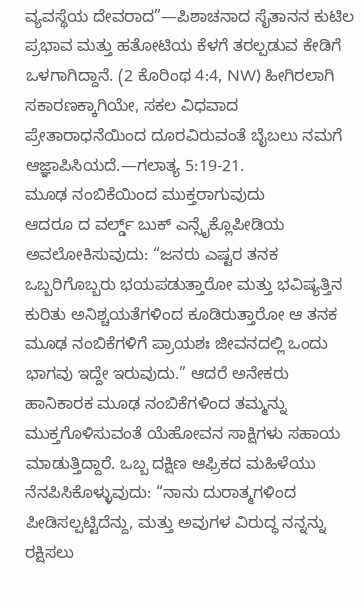ವ್ಯವಸ್ಥೆಯ ದೇವರಾದ”—ಪಿಶಾಚನಾದ ಸೈತಾನನ ಕುಟಿಲ ಪ್ರಭಾವ ಮತ್ತು ಹತೋಟಿಯ ಕೆಳಗೆ ತರಲ್ಪಡುವ ಕೇಡಿಗೆ ಒಳಗಾಗಿದ್ದಾನೆ. (2 ಕೊರಿಂಥ 4:4, NW) ಹೀಗಿರಲಾಗಿ ಸಕಾರಣಕ್ಕಾಗಿಯೇ, ಸಕಲ ವಿಧವಾದ ಪ್ರೇತಾರಾಧನೆಯಿಂದ ದೂರವಿರುವಂತೆ ಬೈಬಲು ನಮಗೆ ಆಜ್ಞಾಪಿಸಿಯದೆ.—ಗಲಾತ್ಯ 5:19-21.
ಮೂಢ ನಂಬಿಕೆಯಿಂದ ಮುಕ್ತರಾಗುವುದು
ಆದರೂ ದ ವರ್ಲ್ಡ್ ಬುಕ್ ಎನ್ಸೈಕ್ಲೊಪೀಡಿಯ ಅವಲೋಕಿಸುವುದು: “ಜನರು ಎಷ್ಟರ ತನಕ ಒಬ್ಬರಿಗೊಬ್ಬರು ಭಯಪಡುತ್ತಾರೋ ಮತ್ತು ಭವಿಷ್ಯತ್ತಿನ ಕುರಿತು ಅನಿಶ್ಚಯತೆಗಳಿಂದ ಕೂಡಿರುತ್ತಾರೋ ಆ ತನಕ ಮೂಢ ನಂಬಿಕೆಗಳಿಗೆ ಪ್ರಾಯಶಃ ಜೀವನದಲ್ಲಿ ಒಂದು ಭಾಗವು ಇದ್ದೇ ಇರುವುದು.” ಆದರೆ ಅನೇಕರು ಹಾನಿಕಾರಕ ಮೂಢ ನಂಬಿಕೆಗಳಿಂದ ತಮ್ಮನ್ನು ಮುಕ್ತಗೊಳಿಸುವಂತೆ ಯೆಹೋವನ ಸಾಕ್ಷಿಗಳು ಸಹಾಯ ಮಾಡುತ್ತಿದ್ದಾರೆ. ಒಬ್ಬ ದಕ್ಷಿಣ ಆಫ್ರಿಕದ ಮಹಿಳೆಯು ನೆನಪಿಸಿಕೊಳ್ಳುವುದು: “ನಾನು ದುರಾತ್ಮಗಳಿಂದ ಪೀಡಿಸಲ್ಪಟ್ಟಿದೆನ್ದು, ಮತ್ತು ಅವುಗಳ ವಿರುದ್ಧ ನನ್ನನ್ನು ರಕ್ಷಿಸಲು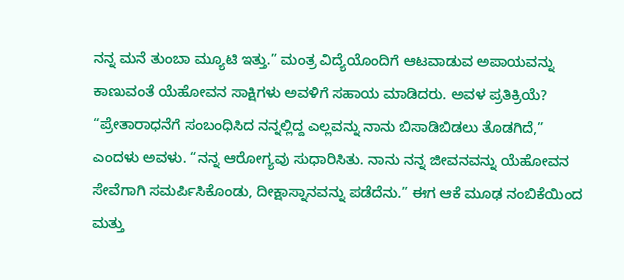ನನ್ನ ಮನೆ ತುಂಬಾ ಮ್ಯೂಟಿ ಇತ್ತು.” ಮಂತ್ರ ವಿದ್ಯೆಯೊಂದಿಗೆ ಆಟವಾಡುವ ಅಪಾಯವನ್ನು ಕಾಣುವಂತೆ ಯೆಹೋವನ ಸಾಕ್ಷಿಗಳು ಅವಳಿಗೆ ಸಹಾಯ ಮಾಡಿದರು. ಅವಳ ಪ್ರತಿಕ್ರಿಯೆ? “ಪ್ರೇತಾರಾಧನೆಗೆ ಸಂಬಂಧಿಸಿದ ನನ್ನಲ್ಲಿದ್ದ ಎಲ್ಲವನ್ನು ನಾನು ಬಿಸಾಡಿಬಿಡಲು ತೊಡಗಿದೆ,” ಎಂದಳು ಅವಳು. “ನನ್ನ ಆರೋಗ್ಯವು ಸುಧಾರಿಸಿತು. ನಾನು ನನ್ನ ಜೀವನವನ್ನು ಯೆಹೋವನ ಸೇವೆಗಾಗಿ ಸಮರ್ಪಿಸಿಕೊಂಡು, ದೀಕ್ಷಾಸ್ನಾನವನ್ನು ಪಡೆದೆನು.” ಈಗ ಆಕೆ ಮೂಢ ನಂಬಿಕೆಯಿಂದ ಮತ್ತು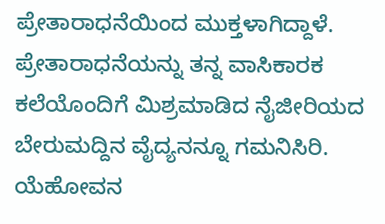ಪ್ರೇತಾರಾಧನೆಯಿಂದ ಮುಕ್ತಳಾಗಿದ್ದಾಳೆ.
ಪ್ರೇತಾರಾಧನೆಯನ್ನು ತನ್ನ ವಾಸಿಕಾರಕ ಕಲೆಯೊಂದಿಗೆ ಮಿಶ್ರಮಾಡಿದ ನೈಜೀರಿಯದ ಬೇರುಮದ್ದಿನ ವೈದ್ಯನನ್ನೂ ಗಮನಿಸಿರಿ. ಯೆಹೋವನ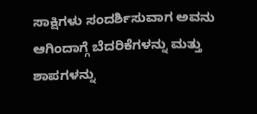ಸಾಕ್ಷಿಗಳು ಸಂದರ್ಶಿಸುವಾಗ ಅವನು ಆಗಿಂದಾಗ್ಗೆ ಬೆದರಿಕೆಗಳನ್ನು ಮತ್ತು ಶಾಪಗಳನ್ನು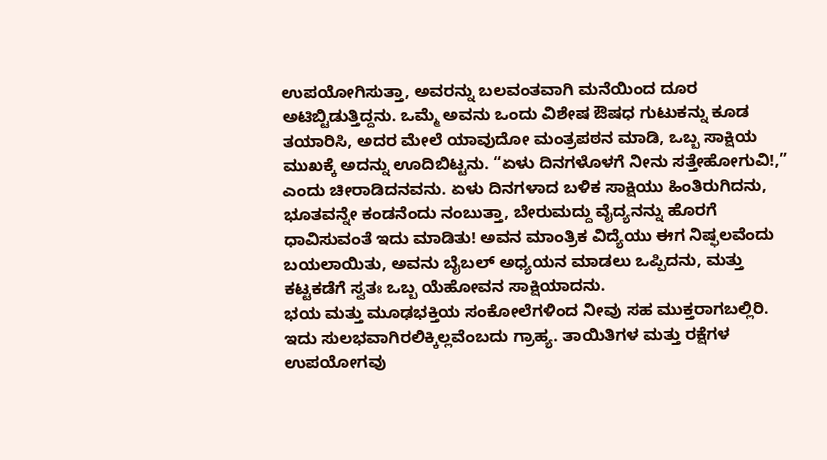ಉಪಯೋಗಿಸುತ್ತಾ, ಅವರನ್ನು ಬಲವಂತವಾಗಿ ಮನೆಯಿಂದ ದೂರ ಅಟಿಬ್ಟಿಡುತ್ತಿದ್ದನು. ಒಮ್ಮೆ ಅವನು ಒಂದು ವಿಶೇಷ ಔಷಧ ಗುಟುಕನ್ನು ಕೂಡ ತಯಾರಿಸಿ, ಅದರ ಮೇಲೆ ಯಾವುದೋ ಮಂತ್ರಪಠನ ಮಾಡಿ, ಒಬ್ಬ ಸಾಕ್ಷಿಯ ಮುಖಕ್ಕೆ ಅದನ್ನು ಊದಿಬಿಟ್ಟನು. “ಏಳು ದಿನಗಳೊಳಗೆ ನೀನು ಸತ್ತೇಹೋಗುವಿ!,” ಎಂದು ಚೀರಾಡಿದನವನು. ಏಳು ದಿನಗಳಾದ ಬಳಿಕ ಸಾಕ್ಷಿಯು ಹಿಂತಿರುಗಿದನು, ಭೂತವನ್ನೇ ಕಂಡನೆಂದು ನಂಬುತ್ತಾ, ಬೇರುಮದ್ದು ವೈದ್ಯನನ್ನು ಹೊರಗೆ ಧಾವಿಸುವಂತೆ ಇದು ಮಾಡಿತು! ಅವನ ಮಾಂತ್ರಿಕ ವಿದ್ಯೆಯು ಈಗ ನಿಷ್ಫಲವೆಂದು ಬಯಲಾಯಿತು, ಅವನು ಬೈಬಲ್ ಅಧ್ಯಯನ ಮಾಡಲು ಒಪ್ಪಿದನು, ಮತ್ತು ಕಟ್ಟಕಡೆಗೆ ಸ್ವತಃ ಒಬ್ಬ ಯೆಹೋವನ ಸಾಕ್ಷಿಯಾದನು.
ಭಯ ಮತ್ತು ಮೂಢಭಕ್ತಿಯ ಸಂಕೋಲೆಗಳಿಂದ ನೀವು ಸಹ ಮುಕ್ತರಾಗಬಲ್ಲಿರಿ. ಇದು ಸುಲಭವಾಗಿರಲಿಕ್ಕಿಲ್ಲವೆಂಬದು ಗ್ರಾಹ್ಯ. ತಾಯಿತಿಗಳ ಮತ್ತು ರಕ್ಷೆಗಳ ಉಪಯೋಗವು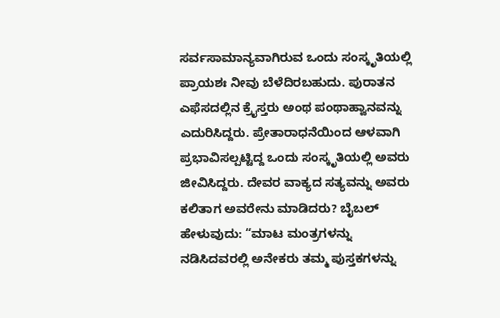ಸರ್ವಸಾಮಾನ್ಯವಾಗಿರುವ ಒಂದು ಸಂಸ್ಕೃತಿಯಲ್ಲಿ ಪ್ರಾಯಶಃ ನೀವು ಬೆಳೆದಿರಬಹುದು. ಪುರಾತನ ಎಫೆಸದಲ್ಲಿನ ಕ್ರೈಸ್ತರು ಅಂಥ ಪಂಥಾಹ್ವಾನವನ್ನು ಎದುರಿಸಿದ್ದರು. ಪ್ರೇತಾರಾಧನೆಯಿಂದ ಆಳವಾಗಿ ಪ್ರಭಾವಿಸಲ್ಪಟ್ಟಿದ್ದ ಒಂದು ಸಂಸ್ಕೃತಿಯಲ್ಲಿ ಅವರು ಜೀವಿಸಿದ್ದರು. ದೇವರ ವಾಕ್ಯದ ಸತ್ಯವನ್ನು ಅವರು ಕಲಿತಾಗ ಅವರೇನು ಮಾಡಿದರು? ಬೈಬಲ್ ಹೇಳುವುದು: “ಮಾಟ ಮಂತ್ರಗಳನ್ನು ನಡಿಸಿದವರಲ್ಲಿ ಅನೇಕರು ತಮ್ಮ ಪುಸ್ತಕಗಳನ್ನು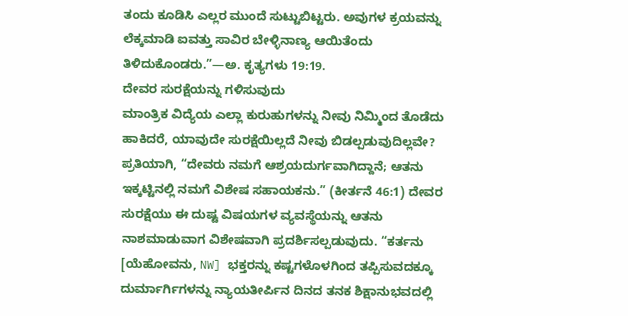ತಂದು ಕೂಡಿಸಿ ಎಲ್ಲರ ಮುಂದೆ ಸುಟ್ಟುಬಿಟ್ಟರು. ಅವುಗಳ ಕ್ರಯವನ್ನು ಲೆಕ್ಕಮಾಡಿ ಐವತ್ತು ಸಾವಿರ ಬೇಳ್ಳಿನಾಣ್ಯ ಆಯಿತೆಂದು ತಿಳಿದುಕೊಂಡರು.”—ಅ. ಕೃತ್ಯಗಳು 19:19.
ದೇವರ ಸುರಕ್ಷೆಯನ್ನು ಗಳಿಸುವುದು
ಮಾಂತ್ರಿಕ ವಿದ್ಯೆಯ ಎಲ್ಲಾ ಕುರುಹುಗಳನ್ನು ನೀವು ನಿಮ್ಮಿಂದ ತೊಡೆದು ಹಾಕಿದರೆ, ಯಾವುದೇ ಸುರಕ್ಷೆಯಿಲ್ಲದೆ ನೀವು ಬಿಡಲ್ಪಡುವುದಿಲ್ಲವೇ? ಪ್ರತಿಯಾಗಿ, “ದೇವರು ನಮಗೆ ಆಶ್ರಯದುರ್ಗವಾಗಿದ್ದಾನೆ; ಆತನು ಇಕ್ಕಟ್ಟಿನಲ್ಲಿ ನಮಗೆ ವಿಶೇಷ ಸಹಾಯಕನು.” (ಕೀರ್ತನೆ 46:1) ದೇವರ ಸುರಕ್ಷೆಯು ಈ ದುಷ್ಟ ವಿಷಯಗಳ ವ್ಯವಸ್ಥೆಯನ್ನು ಆತನು ನಾಶಮಾಡುವಾಗ ವಿಶೇಷವಾಗಿ ಪ್ರದರ್ಶಿಸಲ್ಪಡುವುದು. “ಕರ್ತನು [ಯೆಹೋವನು, NW] ಭಕ್ತರನ್ನು ಕಷ್ಟಗಳೊಳಗಿಂದ ತಪ್ಪಿಸುವದಕ್ಕೂ ದುರ್ಮಾರ್ಗಿಗಳನ್ನು ನ್ಯಾಯತೀರ್ಪಿನ ದಿನದ ತನಕ ಶಿಕ್ಷಾನುಭವದಲ್ಲಿ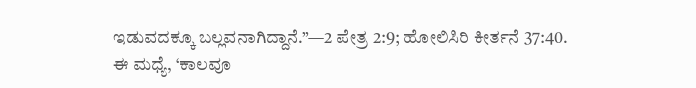ಇಡುವದಕ್ಕೂ ಬಲ್ಲವನಾಗಿದ್ದಾನೆ.”—2 ಪೇತ್ರ 2:9; ಹೋಲಿಸಿರಿ ಕೀರ್ತನೆ 37:40.
ಈ ಮಧ್ಯೆ, ‘ಕಾಲವೂ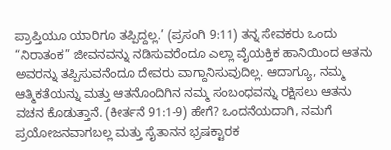ಪ್ರಾಪ್ತಿಯೂ ಯಾರಿಗೂ ತಪ್ಪಿದ್ದಲ್ಲ.’ (ಪ್ರಸಂಗಿ 9:11) ತನ್ನ ಸೇವಕರು ಒಂದು “ನಿರಾತಂಕ” ಜೀವನವನ್ನು ನಡಿಸುವರೆಂದೂ ಎಲ್ಲಾ ವೈಯಕ್ತಿಕ ಹಾನಿಯಿಂದ ಆತನು ಅವರನ್ನು ತಪ್ಪಿಸುವನೆಂದೂ ದೇವರು ವಾಗ್ದಾನಿಸುವುದಿಲ್ಲ. ಆದಾಗ್ಯೂ, ನಮ್ಮ ಆತ್ಮಿಕತೆಯನ್ನು ಮತ್ತು ಆತನೊಂದಿಗಿನ ನಮ್ಮ ಸಂಬಂಧವನ್ನು ರಕ್ಷಿಸಲು ಆತನು ವಚನ ಕೊಡುತ್ತಾನೆ. (ಕೀರ್ತನೆ 91:1-9) ಹೇಗೆ? ಒಂದನೆಯದಾಗಿ, ನಮಗೆ ಪ್ರಯೋಜನವಾಗಬಲ್ಲ ಮತ್ತು ಸೈತಾನನ ಭ್ರಷಕ್ಟಾರಕ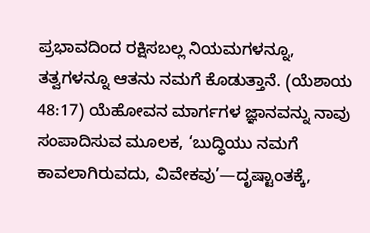ಪ್ರಭಾವದಿಂದ ರಕ್ಷಿಸಬಲ್ಲ ನಿಯಮಗಳನ್ನೂ, ತತ್ವಗಳನ್ನೂ ಆತನು ನಮಗೆ ಕೊಡುತ್ತಾನೆ. (ಯೆಶಾಯ 48:17) ಯೆಹೋವನ ಮಾರ್ಗಗಳ ಜ್ಞಾನವನ್ನು ನಾವು ಸಂಪಾದಿಸುವ ಮೂಲಕ, ‘ಬುದ್ಧಿಯು ನಮಗೆ ಕಾವಲಾಗಿರುವದು, ವಿವೇಕವು’—ದೃಷ್ಟಾಂತಕ್ಕೆ,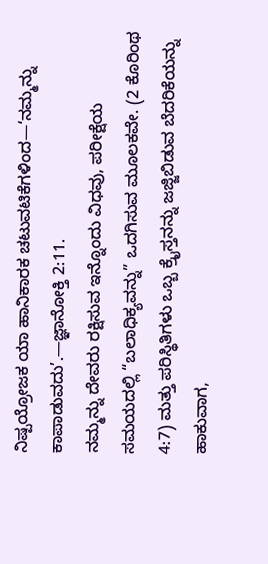ನಿಷ್ಪಯ್ರೋಜಕ ಯಾ ಹಾನಿಕಾರಕ ಚಟುವಟಿಕೆಗಳಿಂದ—‘ನಮ್ಮನ್ನು ಕಾಪಾಡುವದು’.—ಜ್ಞಾನೋಕ್ತಿ 2:11.
ನಮ್ಮನ್ನು ದೇವರು ರಕ್ಷಿಸುವ ಇನ್ನೊಂದು ವಿಧವು, ಪರೀಕ್ಷೆಯ ಸಮಯದಲ್ಲಿ “ಬಲಾಧಿಕ್ಯವನ್ನು” ಒದಗಿಸುವ ಮೂಲಕವೇ. (2 ಕೊರಿಂಥ 4:7) ಮತ್ತು ಪರಿಸ್ಥಿತಿಗಳು ಒಬ್ಬ ಕ್ರೈಸ್ತನನ್ನು ಜಜ್ಜಿಬಿಡುವ ಬೆದರಿಕೆಯನ್ನು ಹಾಕುವಾಗ,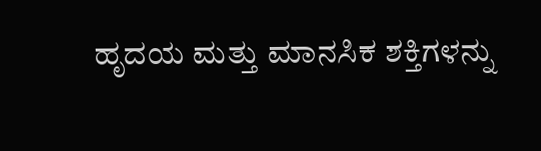ಹೃದಯ ಮತ್ತು ಮಾನಸಿಕ ಶಕ್ತಿಗಳನ್ನು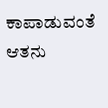ಕಾಪಾಡುವಂತೆ ಆತನು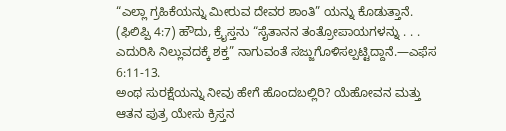“ಎಲ್ಲಾ ಗ್ರಹಿಕೆಯನ್ನು ಮೀರುವ ದೇವರ ಶಾಂತಿ” ಯನ್ನು ಕೊಡುತ್ತಾನೆ. (ಫಿಲಿಪ್ಪಿ 4:7) ಹೌದು, ಕ್ರೈಸ್ತನು “ಸೈತಾನನ ತಂತ್ರೋಪಾಯಗಳನ್ನು . . . ಎದುರಿಸಿ ನಿಲ್ಲುವದಕ್ಕೆ ಶಕ್ತ” ನಾಗುವಂತೆ ಸಜ್ಜುಗೊಳಿಸಲ್ಪಟ್ಟಿದ್ದಾನೆ.—ಎಫೆಸ 6:11-13.
ಅಂಥ ಸುರಕ್ಷೆಯನ್ನು ನೀವು ಹೇಗೆ ಹೊಂದಬಲ್ಲಿರಿ? ಯೆಹೋವನ ಮತ್ತು ಆತನ ಪುತ್ರ ಯೇಸು ಕ್ರಿಸ್ತನ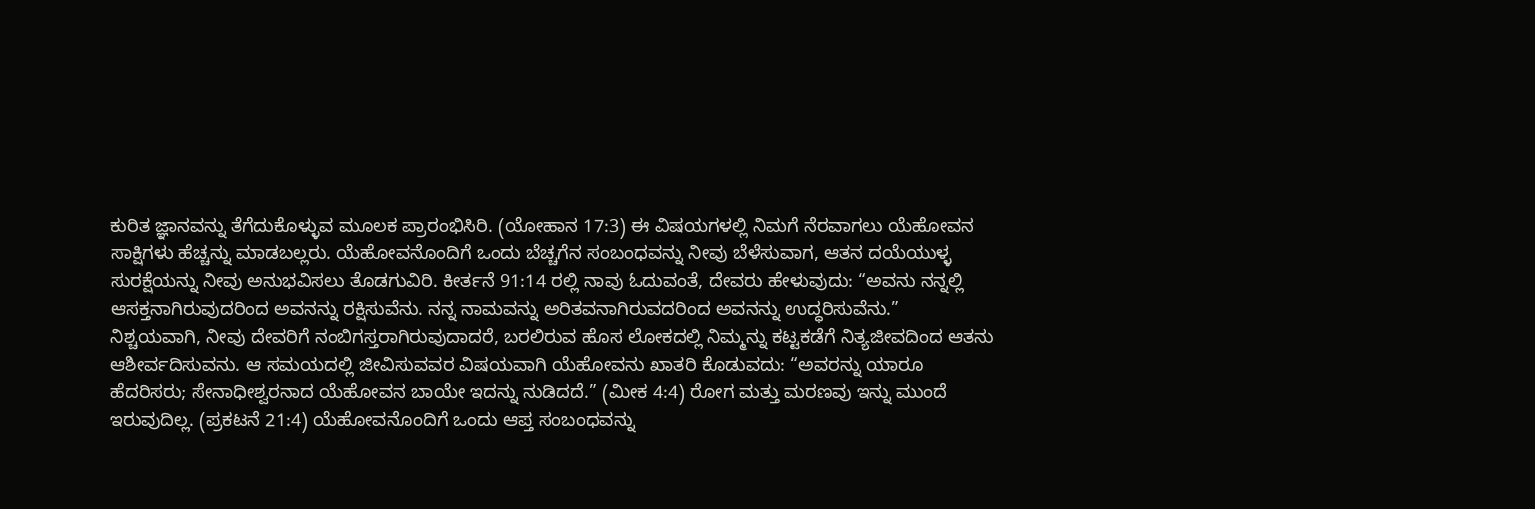ಕುರಿತ ಜ್ಞಾನವನ್ನು ತೆಗೆದುಕೊಳ್ಳುವ ಮೂಲಕ ಪ್ರಾರಂಭಿಸಿರಿ. (ಯೋಹಾನ 17:3) ಈ ವಿಷಯಗಳಲ್ಲಿ ನಿಮಗೆ ನೆರವಾಗಲು ಯೆಹೋವನ ಸಾಕ್ಷಿಗಳು ಹೆಚ್ಚನ್ನು ಮಾಡಬಲ್ಲರು. ಯೆಹೋವನೊಂದಿಗೆ ಒಂದು ಬೆಚ್ಚಗೆನ ಸಂಬಂಧವನ್ನು ನೀವು ಬೆಳೆಸುವಾಗ, ಆತನ ದಯೆಯುಳ್ಳ ಸುರಕ್ಷೆಯನ್ನು ನೀವು ಅನುಭವಿಸಲು ತೊಡಗುವಿರಿ. ಕೀರ್ತನೆ 91:14 ರಲ್ಲಿ ನಾವು ಓದುವಂತೆ, ದೇವರು ಹೇಳುವುದು: “ಅವನು ನನ್ನಲ್ಲಿ ಆಸಕ್ತನಾಗಿರುವುದರಿಂದ ಅವನನ್ನು ರಕ್ಷಿಸುವೆನು. ನನ್ನ ನಾಮವನ್ನು ಅರಿತವನಾಗಿರುವದರಿಂದ ಅವನನ್ನು ಉದ್ಧರಿಸುವೆನು.”
ನಿಶ್ಚಯವಾಗಿ, ನೀವು ದೇವರಿಗೆ ನಂಬಿಗಸ್ತರಾಗಿರುವುದಾದರೆ, ಬರಲಿರುವ ಹೊಸ ಲೋಕದಲ್ಲಿ ನಿಮ್ಮನ್ನು ಕಟ್ಟಕಡೆಗೆ ನಿತ್ಯಜೀವದಿಂದ ಆತನು ಆಶೀರ್ವದಿಸುವನು. ಆ ಸಮಯದಲ್ಲಿ ಜೀವಿಸುವವರ ವಿಷಯವಾಗಿ ಯೆಹೋವನು ಖಾತರಿ ಕೊಡುವದು: “ಅವರನ್ನು ಯಾರೂ ಹೆದರಿಸರು; ಸೇನಾಧೀಶ್ವರನಾದ ಯೆಹೋವನ ಬಾಯೇ ಇದನ್ನು ನುಡಿದದೆ.” (ಮೀಕ 4:4) ರೋಗ ಮತ್ತು ಮರಣವು ಇನ್ನು ಮುಂದೆ ಇರುವುದಿಲ್ಲ. (ಪ್ರಕಟನೆ 21:4) ಯೆಹೋವನೊಂದಿಗೆ ಒಂದು ಆಪ್ತ ಸಂಬಂಧವನ್ನು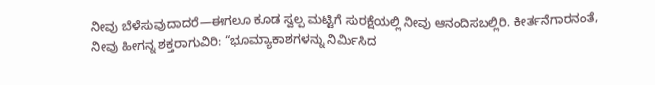ನೀವು ಬೆಳೆಸುವುದಾದರೆ—ಈಗಲೂ ಕೂಡ ಸ್ವಲ್ಪ ಮಟ್ಟಿಗೆ ಸುರಕ್ಷೆಯಲ್ಲಿ ನೀವು ಆನಂದಿಸಬಲ್ಲಿರಿ. ಕೀರ್ತನೆಗಾರನಂತೆ, ನೀವು ಹೀಗನ್ನ ಶಕ್ತರಾಗುವಿರಿ: “ಭೂಮ್ಯಾಕಾಶಗಳನ್ನು ನಿರ್ಮಿಸಿದ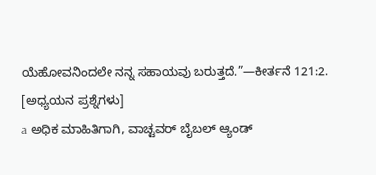ಯೆಹೋವನಿಂದಲೇ ನನ್ನ ಸಹಾಯವು ಬರುತ್ತದೆ.”—ಕೀರ್ತನೆ 121:2.
[ಅಧ್ಯಯನ ಪ್ರಶ್ನೆಗಳು]
a ಅಧಿಕ ಮಾಹಿತಿಗಾಗಿ, ವಾಚ್ಟವರ್ ಬೈಬಲ್ ಆ್ಯಂಡ್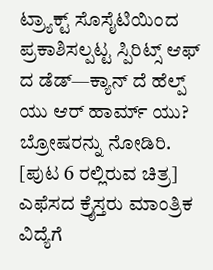ಟ್ರ್ಯಾಕ್ಟ್ ಸೊಸೈಟಿಯಿಂದ ಪ್ರಕಾಶಿಸಲ್ಪಟ್ಟ ಸ್ಪಿರಿಟ್ಸ್ ಆಫ್ ದ ಡೆಡ್—ಕ್ಯಾನ್ ದೆ ಹೆಲ್ಪ್ ಯು ಆರ್ ಹಾರ್ಮ್ ಯು? ಬ್ರೋಷರನ್ನು ನೋಡಿರಿ.
[ಪುಟ 6 ರಲ್ಲಿರುವ ಚಿತ್ರ]
ಎಫೆಸದ ಕ್ರೈಸ್ತರು ಮಾಂತ್ರಿಕ ವಿದ್ಯೆಗೆ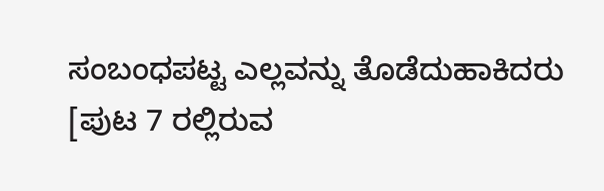ಸಂಬಂಧಪಟ್ಟ ಎಲ್ಲವನ್ನು ತೊಡೆದುಹಾಕಿದರು
[ಪುಟ 7 ರಲ್ಲಿರುವ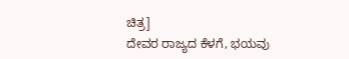ಚಿತ್ರ]
ದೇವರ ರಾಜ್ಯದ ಕೆಳಗೆ, ಭಯವು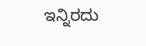ಇನ್ನಿರದು